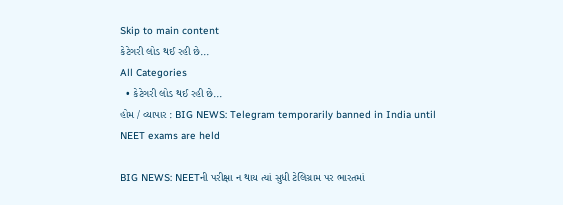Skip to main content
કેટેગરી લોડ થઈ રહી છે...
All Categories
  • કેટેગરી લોડ થઈ રહી છે...
હોમ / વ્યાપાર : BIG NEWS: Telegram temporarily banned in India until NEET exams are held

BIG NEWS: NEETની પરીક્ષા ન થાય ત્યાં સુધી ટેલિગ્રામ પર ભારતમાં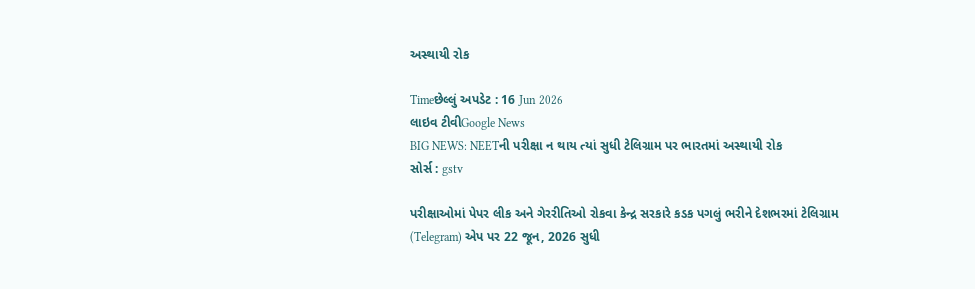અસ્થાયી રોક

Timeછેલ્લું અપડેટ : 16 Jun 2026
લાઇવ ટીવીGoogle News
BIG NEWS: NEETની પરીક્ષા ન થાય ત્યાં સુધી ટેલિગ્રામ પર ભારતમાં અસ્થાયી રોક
સોર્સ : gstv

પરીક્ષાઓમાં પેપર લીક અને ગેરરીતિઓ રોકવા કેન્દ્ર સરકારે કડક પગલું ભરીને દેશભરમાં ટેલિગ્રામ (Telegram) એપ પર 22 જૂન, 2026 સુધી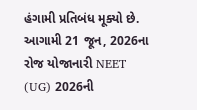હંગામી પ્રતિબંધ મૂક્યો છે. આગામી 21 જૂન, 2026ના રોજ યોજાનારી NEET (UG) 2026ની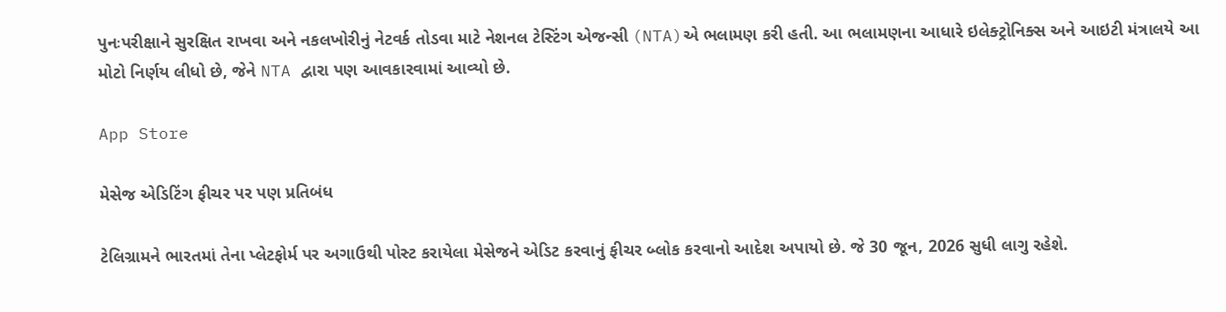પુનઃપરીક્ષાને સુરક્ષિત રાખવા અને નકલખોરીનું નેટવર્ક તોડવા માટે નેશનલ ટેસ્ટિંગ એજન્સી (NTA)એ ભલામણ કરી હતી. આ ભલામણના આધારે ઇલેક્ટ્રોનિક્સ અને આઇટી મંત્રાલયે આ મોટો નિર્ણય લીધો છે, જેને NTA દ્વારા પણ આવકારવામાં આવ્યો છે.

App Store

મેસેજ એડિટિંગ ફીચર પર પણ પ્રતિબંધ

ટેલિગ્રામને ભારતમાં તેના પ્લેટફોર્મ પર અગાઉથી પોસ્ટ કરાયેલા મેસેજને એડિટ કરવાનું ફીચર બ્લોક કરવાનો આદેશ અપાયો છે. જે 30 જૂન, 2026 સુધી લાગુ રહેશે.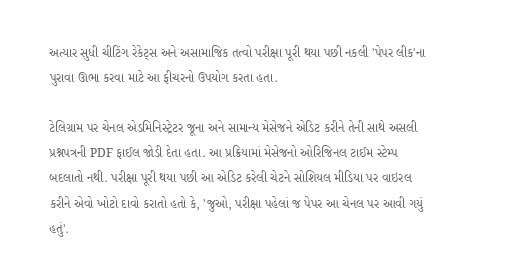અત્યાર સુધી ચીટિંગ રેકેટ્સ અને અસામાજિક તત્વો પરીક્ષા પૂરી થયા પછી નકલી 'પેપર લીક'ના પુરાવા ઊભા કરવા માટે આ ફીચરનો ઉપયોગ કરતા હતા.

ટેલિગ્રામ પર ચેનલ એડમિનિસ્ટ્રેટર જૂના અને સામાન્ય મેસેજને એડિટ કરીને તેની સાથે અસલી પ્રશ્નપત્રની PDF ફાઈલ જોડી દેતા હતા. આ પ્રક્રિયામાં મેસેજનો ઓરિજિનલ ટાઈમ સ્ટેમ્પ બદલાતો નથી. પરીક્ષા પૂરી થયા પછી આ એડિટ કરેલી ચેટને સોશિયલ મીડિયા પર વાઇરલ કરીને એવો ખોટો દાવો કરાતો હતો કે, 'જુઓ, પરીક્ષા પહેલાં જ પેપર આ ચેનલ પર આવી ગયું હતું'.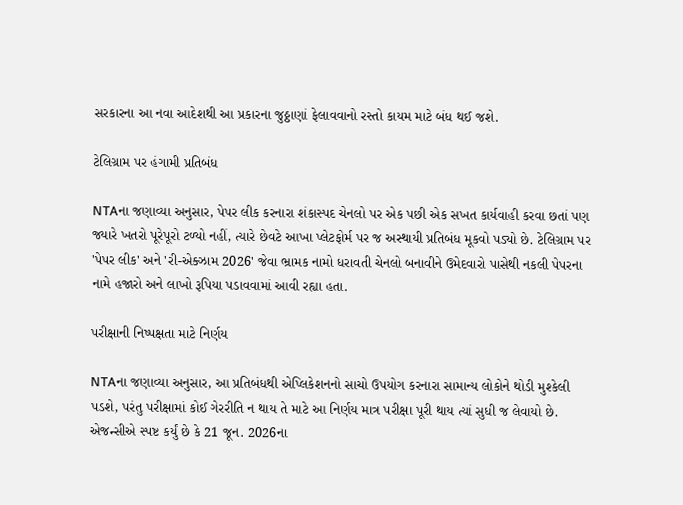સરકારના આ નવા આદેશથી આ પ્રકારના જુઠ્ઠાણાં ફેલાવવાનો રસ્તો કાયમ માટે બંધ થઈ જશે.

ટેલિગ્રામ પર હંગામી પ્રતિબંધ

NTAના જણાવ્યા અનુસાર, પેપર લીક કરનારા શંકાસ્પદ ચેનલો પર એક પછી એક સખત કાર્યવાહી કરવા છતાં પણ જ્યારે ખતરો પૂરેપૂરો ટળ્યો નહીં, ત્યારે છેવટે આખા પ્લેટફોર્મ પર જ અસ્થાયી પ્રતિબંધ મૂકવો પડ્યો છે. ટેલિગ્રામ પર 'પેપર લીક' અને 'રી-એક્ઝામ 2026' જેવા ભ્રામક નામો ધરાવતી ચેનલો બનાવીને ઉમેદવારો પાસેથી નકલી પેપરના નામે હજારો અને લાખો રૂપિયા પડાવવામાં આવી રહ્યા હતા.

પરીક્ષાની નિષ્પક્ષતા માટે નિર્ણય

NTAના જણાવ્યા અનુસાર, આ પ્રતિબંધથી એપ્લિકેશનનો સાચો ઉપયોગ કરનારા સામાન્ય લોકોને થોડી મુશ્કેલી પડશે, પરંતુ પરીક્ષામાં કોઈ ગેરરીતિ ન થાય તે માટે આ નિર્ણય માત્ર પરીક્ષા પૂરી થાય ત્યાં સુધી જ લેવાયો છે. એજન્સીએ સ્પષ્ટ કર્યું છે કે 21 જૂન. 2026ના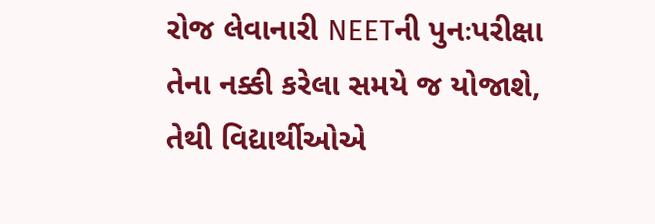રોજ લેવાનારી NEETની પુનઃપરીક્ષા તેના નક્કી કરેલા સમયે જ યોજાશે, તેથી વિદ્યાર્થીઓએ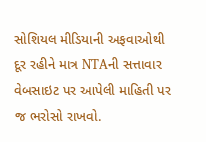સોશિયલ મીડિયાની અફવાઓથી દૂર રહીને માત્ર NTAની સત્તાવાર વેબસાઇટ પર આપેલી માહિતી પર જ ભરોસો રાખવો.